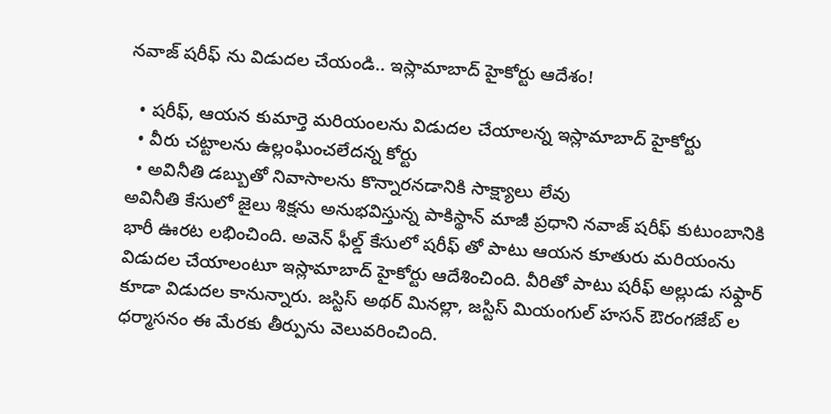నవాజ్ షరీఫ్ ను విడుదల చేయండి.. ఇస్లామాబాద్ హైకోర్టు ఆదేశం!

  • షరీఫ్, ఆయన కుమార్తె మరియంలను విడుదల చేయాలన్న ఇస్లామాబాద్ హైకోర్టు
  • వీరు చట్టాలను ఉల్లంఘించలేదన్న కోర్టు
  • అవినీతి డబ్బుతో నివాసాలను కొన్నారనడానికి సాక్ష్యాలు లేవు
అవినీతి కేసులో జైలు శిక్షను అనుభవిస్తున్న పాకిస్థాన్ మాజీ ప్రధాని నవాజ్ షరీఫ్ కుటుంబానికి భారీ ఊరట లభించింది. అవెన్ ఫీల్డ్ కేసులో షరీఫ్ తో పాటు ఆయన కూతురు మరియంను విడుదల చేయాలంటూ ఇస్లామాబాద్ హైకోర్టు ఆదేశించింది. వీరితో పాటు షరీఫ్ అల్లుడు సఫ్దార్ కూడా విడుదల కానున్నారు. జస్టిస్ అథర్ మినల్లా, జస్టిస్ మియంగుల్ హసన్ ఔరంగజేబ్ ల ధర్మాసనం ఈ మేరకు తీర్పును వెలువరించింది.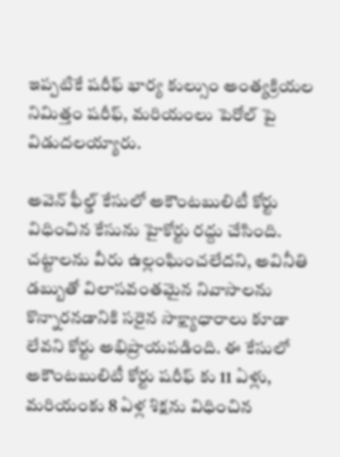ఇప్పటికే షరీఫ్ భార్య కుల్సుం అంత్యక్రియల నిమిత్తం షరీఫ్, మరియంలు పెరోల్ పై విడుదలయ్యారు.

అవెన్ ఫీల్డ్ కేసులో అకౌంటబులిటీ కోర్టు విధించిన కేసును హైకోర్టు రద్దు చేసింది. చట్టాలను వీరు ఉల్లంఘించలేదని, అవినీతి డబ్బుతో విలాసవంతమైన నివాసాలను కొన్నారనడానికి సరైన సాక్ష్యాధారాలు కూడా లేవని కోర్టు అభిప్రాయపడింది. ఈ కేసులో అకౌంటబులిటీ కోర్టు షరీఫ్ కు 11 ఏళ్లు, మరియంకు 8 ఏళ్ల శిక్షను విధించిన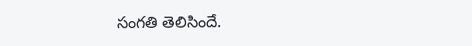సంగతి తెలిసిందే.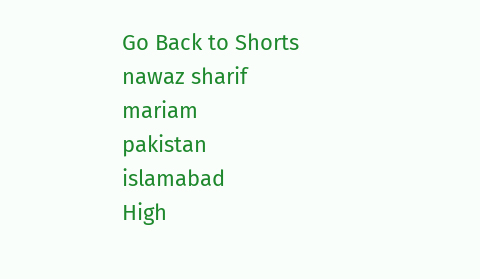Go Back to Shorts
nawaz sharif
mariam
pakistan
islamabad
High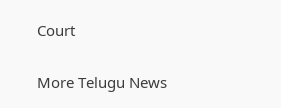Court

More Telugu News